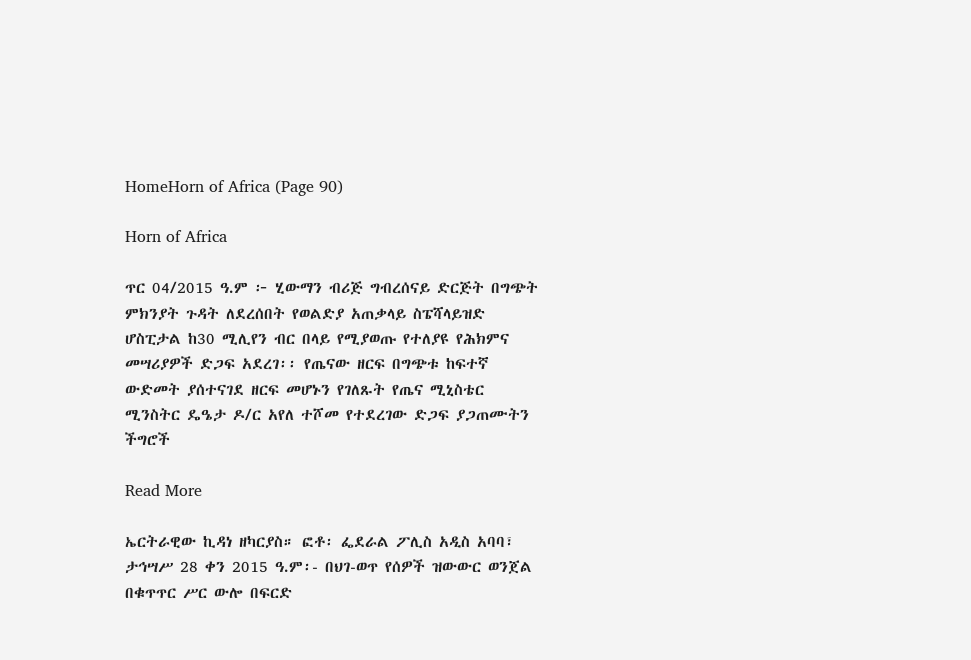HomeHorn of Africa (Page 90)

Horn of Africa

ጥር 04/2015 ዓ.ም ፦ ሂውማን ብሪጅ ግብረሰናይ ድርጅት በግጭት ምክንያት ጉዳት ለደረሰበት የወልድያ አጠቃላይ ስፔሻላይዝድ ሆስፒታል ከ30 ሚሊየን ብር በላይ የሚያወጡ የተለያዩ የሕክምና መሣሪያዎች ድጋፍ አደረገ፡፡ የጤናው ዘርፍ በግጭቱ ከፍተኛ ውድመት ያሰተናገደ ዘርፍ መሆኑን የገለጹት የጤና ሚኒስቴር ሚንስትር ዴዔታ ዶ/ር አየለ ተሾመ የተደረገው ድጋፍ ያጋጠሙትን ችግሮች

Read More

ኤርትራዊው ኪዳነ ዘካርያስ። ፎቶ፡ ፌደራል ፖሊስ አዲስ አባባ፣ ታኅሣሥ 28 ቀን 2015 ዓ.ም፡- በህገ-ወጥ የሰዎች ዝውውር ወንጀል በቁጥጥር ሥር ውሎ በፍርድ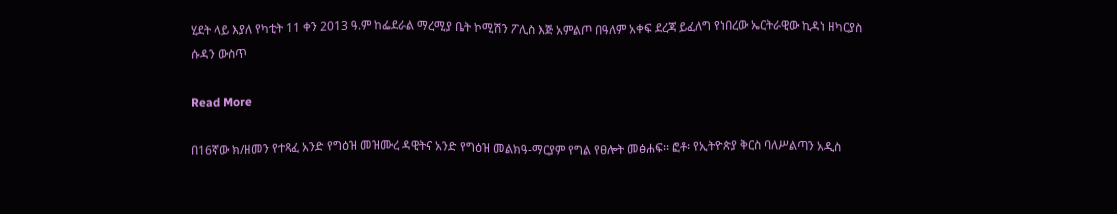ሂደት ላይ እያለ የካቲት 11 ቀን 2013 ዓ.ም ከፌደራል ማረሚያ ቤት ኮሚሽን ፖሊስ እጅ አምልጦ በዓለም አቀፍ ደረጃ ይፈለግ የነበረው ኤርትራዊው ኪዳነ ዘካርያስ ሱዳን ውስጥ

Read More

በ16ኛው ክ/ዘመን የተጻፈ አንድ የግዕዝ መዝሙረ ዳዊትና አንድ የግዕዝ መልክዓ-ማርያም የግል የፀሎት መፅሐፍ፡፡ ፎቶ፡ የኢትዮጵያ ቅርስ ባለሥልጣን አዲስ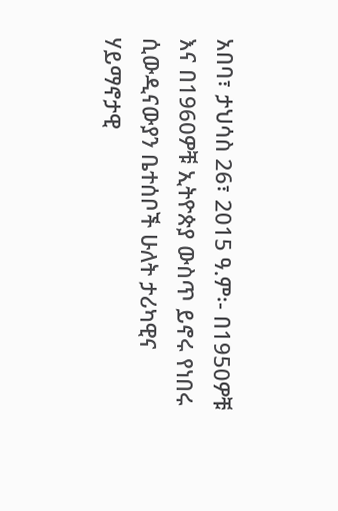አበባ፣ ታህሳስ 26፣ 2015 ዓ.ም፡- በ1950ዎቹ እና በ1960ዎቹ ኢትዮጵያ ውስጥ ይኖሩ የነበሩ ሲውዲናውያን ቤተሰቦች ሁለት ታሪካዊና ሃይማኖታዊ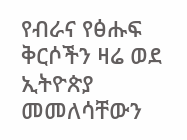የብራና የፅሑፍ ቅርሶችን ዛሬ ወደ ኢትዮጵያ መመለሳቸውን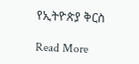የኢትዮጵያ ቅርስ

Read More